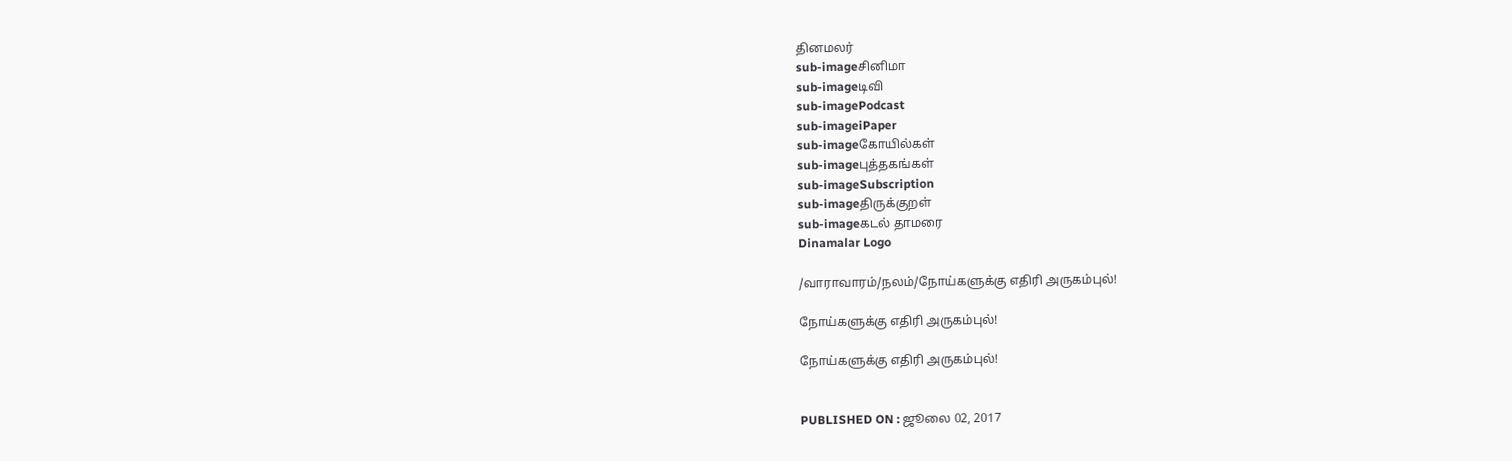தினமலர்
sub-imageசினிமா
sub-imageடிவி
sub-imagePodcast
sub-imageiPaper
sub-imageகோயில்கள்
sub-imageபுத்தகங்கள்
sub-imageSubscription
sub-imageதிருக்குறள்
sub-imageகடல் தாமரை
Dinamalar Logo

/வாராவாரம்/நலம்/நோய்களுக்கு எதிரி அருகம்புல்!

நோய்களுக்கு எதிரி அருகம்புல்!

நோய்களுக்கு எதிரி அருகம்புல்!


PUBLISHED ON : ஜூலை 02, 2017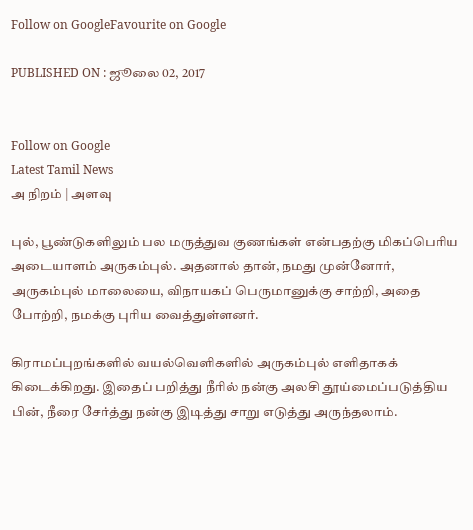Follow on GoogleFavourite on Google

PUBLISHED ON : ஜூலை 02, 2017


Follow on Google
Latest Tamil News
அ நிறம் | அளவு

புல், பூண்டுகளிலும் பல மருத்துவ குணங்கள் என்பதற்கு மிகப்பெரிய அடையாளம் அருகம்புல். அதனால் தான், நமது முன்னோர், அருகம்புல் மாலையை, விநாயகப் பெருமானுக்கு சாற்றி, அதை போற்றி, நமக்கு புரிய வைத்துள்ளனர்.

கிராமப்புறங்களில் வயல்வெளிகளில் அருகம்புல் எளிதாகக் கிடைக்கிறது. இதைப் பறித்து நீரில் நன்கு அலசி தூய்மைப்படுத்திய பின், நீரை சேர்த்து நன்கு இடித்து சாறு எடுத்து அருந்தலாம்.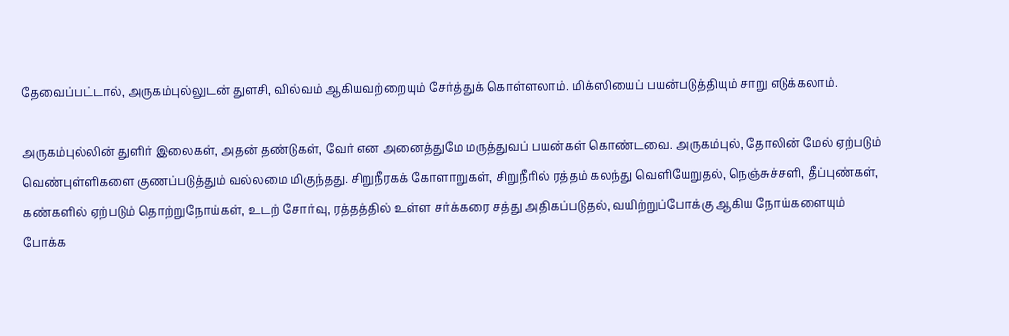தேவைப்பட்டால், அருகம்புல்லுடன் துளசி, வில்வம் ஆகியவற்றையும் சேர்த்துக் கொள்ளலாம். மிக்ஸியைப் பயன்படுத்தியும் சாறு எடுக்கலாம்.

அருகம்புல்லின் துளிர் இலைகள், அதன் தண்டுகள், வேர் என அனைத்துமே மருத்துவப் பயன்கள் கொண்டவை. அருகம்புல், தோலின் மேல் ஏற்படும் வெண்புள்ளிகளை குணப்படுத்தும் வல்லமை மிகுந்தது. சிறுநீரகக் கோளாறுகள், சிறுநீரில் ரத்தம் கலந்து வெளியேறுதல், நெஞ்சுச்சளி, தீப்புண்கள், கண்களில் ஏற்படும் தொற்றுநோய்கள், உடற் சோர்வு, ரத்தத்தில் உள்ள சர்க்கரை சத்து அதிகப்படுதல், வயிற்றுப்போக்கு ஆகிய நோய்களையும் போக்க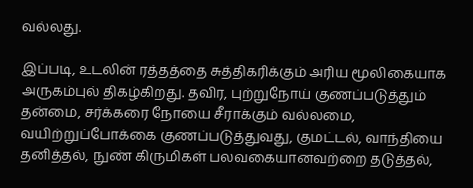வல்லது.

இப்படி, உடலின் ரத்தத்தை சுத்திகரிக்கும் அரிய மூலிகையாக அருகம்புல் திகழ்கிறது. தவிர, புற்றுநோய் குணப்படுத்தும் தன்மை, சர்க்கரை நோயை சீராக்கும் வல்லமை, வயிற்றுப்போக்கை குணப்படுத்துவது, குமட்டல், வாந்தியை தனித்தல், நுண் கிருமிகள் பலவகையானவற்றை தடுத்தல்,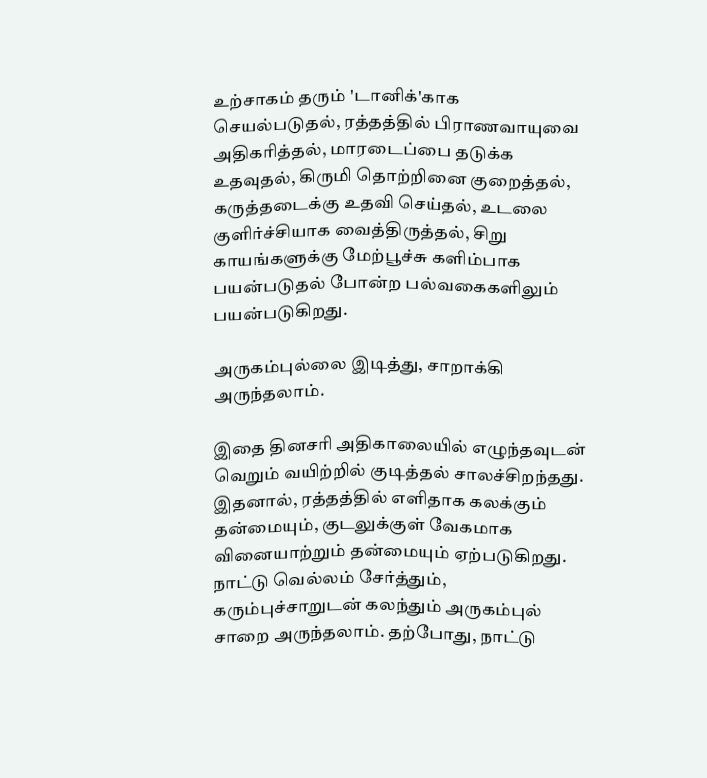உற்சாகம் தரும் 'டானிக்'காக செயல்படுதல், ரத்தத்தில் பிராணவாயுவை அதிகரித்தல், மாரடைப்பை தடுக்க உதவுதல், கிருமி தொற்றினை குறைத்தல், கருத்தடைக்கு உதவி செய்தல், உடலை குளிர்ச்சியாக வைத்திருத்தல், சிறு காயங்களுக்கு மேற்பூச்சு களிம்பாக பயன்படுதல் போன்ற பல்வகைகளிலும் பயன்படுகிறது.

அருகம்புல்லை இடித்து, சாறாக்கி அருந்தலாம்.

இதை தினசரி அதிகாலையில் எழுந்தவுடன் வெறும் வயிற்றில் குடித்தல் சாலச்சிறந்தது. இதனால், ரத்தத்தில் எளிதாக கலக்கும் தன்மையும், குடலுக்குள் வேகமாக வினையாற்றும் தன்மையும் ஏற்படுகிறது. நாட்டு வெல்லம் சேர்த்தும், கரும்புச்சாறுடன் கலந்தும் அருகம்புல் சாறை அருந்தலாம். தற்போது, நாட்டு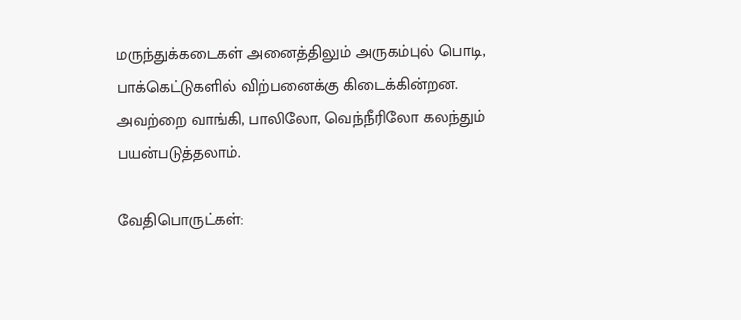மருந்துக்கடைகள் அனைத்திலும் அருகம்புல் பொடி, பாக்கெட்டுகளில் விற்பனைக்கு கிடைக்கின்றன. அவற்றை வாங்கி, பாலிலோ, வெந்நீரிலோ கலந்தும் பயன்படுத்தலாம்.

வேதிபொருட்கள்: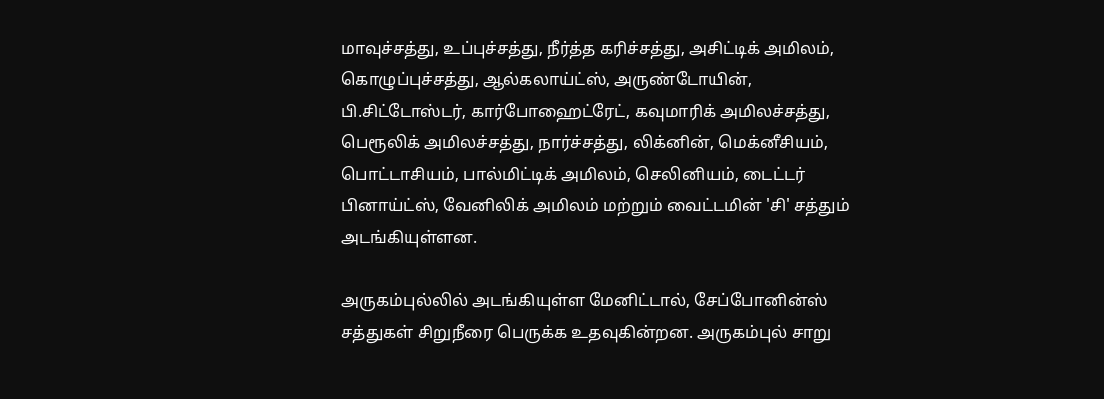மாவுச்சத்து, உப்புச்சத்து, நீர்த்த கரிச்சத்து, அசிட்டிக் அமிலம், கொழுப்புச்சத்து, ஆல்கலாய்ட்ஸ், அருண்டோயின், பி.சிட்டோஸ்டர், கார்போஹைட்ரேட், கவுமாரிக் அமிலச்சத்து, பெரூலிக் அமிலச்சத்து, நார்ச்சத்து, லிக்னின், மெக்னீசியம், பொட்டாசியம், பால்மிட்டிக் அமிலம், செலினியம், டைட்டர் பினாய்ட்ஸ், வேனிலிக் அமிலம் மற்றும் வைட்டமின் 'சி' சத்தும் அடங்கியுள்ளன.

அருகம்புல்லில் அடங்கியுள்ள மேனிட்டால், சேப்போனின்ஸ் சத்துகள் சிறுநீரை பெருக்க உதவுகின்றன. அருகம்புல் சாறு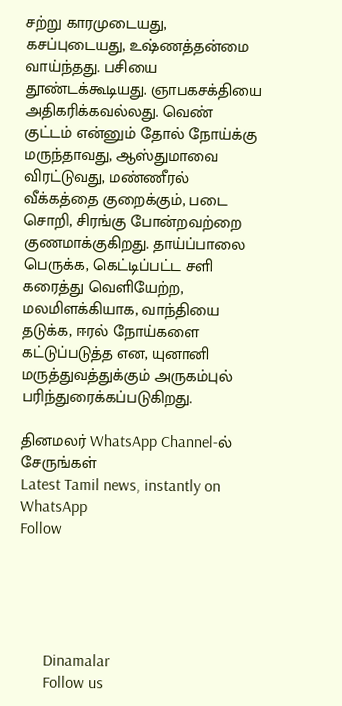சற்று காரமுடையது, கசப்புடையது, உஷ்ணத்தன்மை வாய்ந்தது. பசியை தூண்டக்கூடியது. ஞாபகசக்தியை அதிகரிக்கவல்லது. வெண் குட்டம் என்னும் தோல் நோய்க்கு மருந்தாவது, ஆஸ்துமாவை விரட்டுவது, மண்ணீரல் வீக்கத்தை குறைக்கும், படை சொறி, சிரங்கு போன்றவற்றை குணமாக்குகிறது. தாய்ப்பாலை பெருக்க, கெட்டிப்பட்ட சளி கரைத்து வெளியேற்ற, மலமிளக்கியாக, வாந்தியை தடுக்க, ஈரல் நோய்களை கட்டுப்படுத்த என, யுனானி மருத்துவத்துக்கும் அருகம்புல் பரிந்துரைக்கப்படுகிறது.

தினமலர் WhatsApp Channel-ல் சேருங்கள்
Latest Tamil news, instantly on WhatsApp
Follow





      Dinamalar
      Follow us